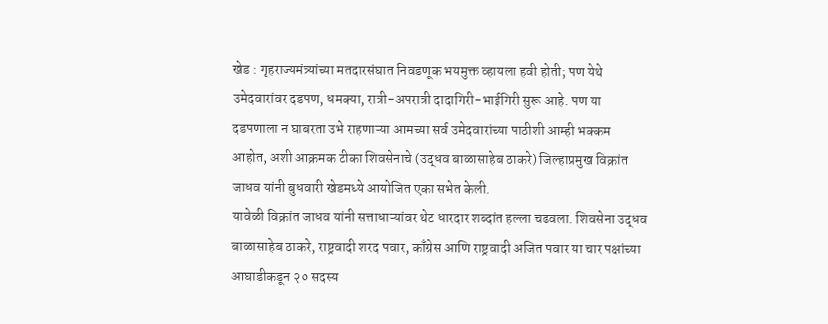खेड : गृहराज्यमंत्र्यांच्या मतदारसंघात निवडणूक भयमुक्त व्हायला हवी होती; पण येथे उमेदवारांवर दडपण, धमक्या, रात्री-अपरात्री दादागिरी-भाईगिरी सुरू आहे. पण या दडपणाला न घाबरता उभे राहणाऱ्या आमच्या सर्व उमेदवारांच्या पाठीशी आम्ही भक्कम आहोत, अशी आक्रमक टीका शिवसेनाचे (उद्धव बाळासाहेब ठाकरे) जिल्हाप्रमुख विक्रांत जाधव यांनी बुधवारी खेडमध्ये आयोजित एका सभेत केली.
यावेळी विक्रांत जाधव यांनी सत्ताधाऱ्यांवर थेट धारदार शब्दांत हल्ला चढवला. शिवसेना उद्धव बाळासाहेब ठाकरे, राष्ट्रवादी शरद पवार, काँग्रेस आणि राष्ट्रवादी अजित पवार या चार पक्षांच्या आघाडीकडून २० सदस्य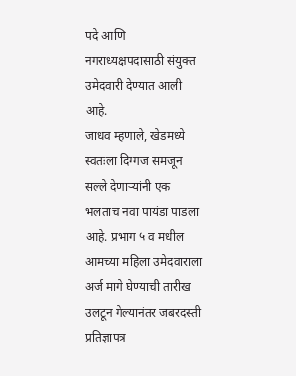पदे आणि नगराध्यक्षपदासाठी संयुक्त उमेदवारी देण्यात आली आहे.
जाधव म्हणाले, खेडमध्ये स्वतःला दिग्गज समजून सल्ले देणाऱ्यांनी एक भलताच नवा पायंडा पाडला आहे. प्रभाग ५ व मधील आमच्या महिला उमेदवाराला अर्ज मागे घेण्याची तारीख उलटून गेल्यानंतर जबरदस्ती प्रतिज्ञापत्र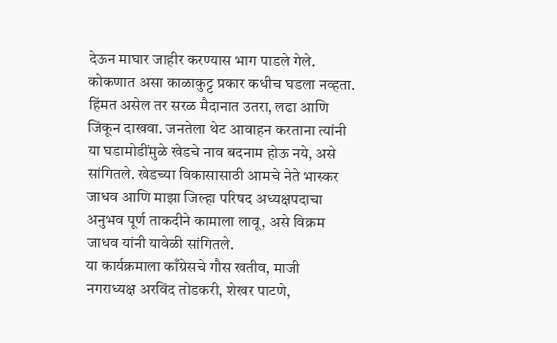देऊन माघार जाहीर करण्यास भाग पाडले गेले. कोकणात असा काळाकुट्ट प्रकार कधीच घडला नव्हता. हिंमत असेल तर सरळ मैदानात उतरा, लढा आणि जिंकून दाखवा. जनतेला थेट आवाहन करताना त्यांनी या घडामोडींमुळे खेडचे नाव बदनाम होऊ नये, असे सांगितले. खेडच्या विकासासाठी आमचे नेते भास्कर जाधव आणि माझा जिल्हा परिषद अध्यक्षपदाचा अनुभव पूर्ण ताकदीने कामाला लावू, असे विक्रम जाधव यांनी यावेळी सांगितले.
या कार्यक्रमाला काँग्रेसचे गौस खतीव, माजी नगराध्यक्ष अरविंद तोडकरी, शेखर पाटणे,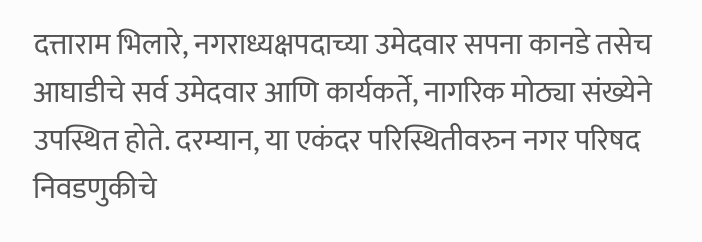दत्ताराम भिलारे, नगराध्यक्षपदाच्या उमेदवार सपना कानडे तसेच आघाडीचे सर्व उमेदवार आणि कार्यकर्ते, नागरिक मोठ्या संख्येने उपस्थित होते. दरम्यान, या एकंदर परिस्थितीवरुन नगर परिषद निवडणुकीचे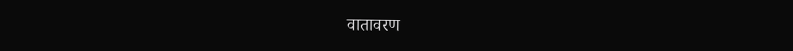वातावरण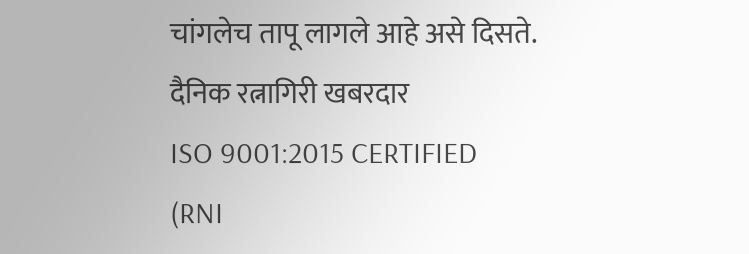चांगलेच तापू लागले आहे असे दिसते.
दैनिक रत्नागिरी खबरदार
ISO 9001:2015 CERTIFIED
(RNI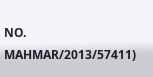NO. MAHMAR/2013/57411)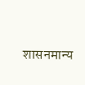शासनमान्य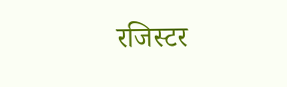रजिस्टर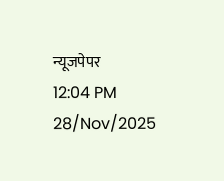न्यूजपेपर
12:04 PM 28/Nov/2025